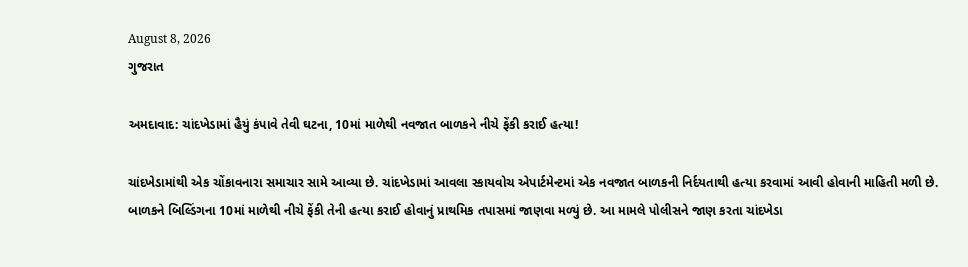August 8, 2026
ગુજરાત

અમદાવાદ: ચાંદખેડામાં હૈયું કંપાવે તેવી ઘટના, 10માં માળેથી નવજાત બાળકને નીચે ફેંકી કરાઈ હત્યા!

ચાંદખેડામાંથી એક ચોંકાવનારા સમાચાર સામે આવ્યા છે. ચાંદખેડામાં આવલા સ્કાયવોચ એપાર્ટમેન્ટમાં એક નવજાત બાળકની નિર્દયતાથી હત્યા કરવામાં આવી હોવાની માહિતી મળી છે. બાળકને બિલ્ડિંગના 10માં માળેથી નીચે ફેંકી તેની હત્યા કરાઈ હોવાનું પ્રાથમિક તપાસમાં જાણવા મળ્યું છે. આ મામલે પોલીસને જાણ કરતા ચાંદખેડા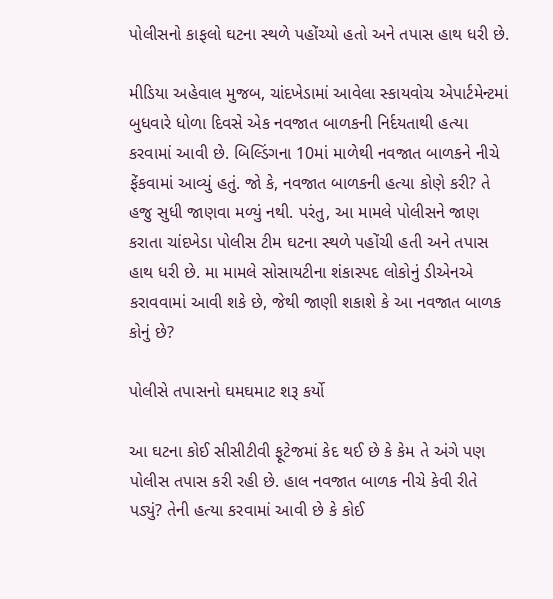પોલીસનો કાફલો ઘટના સ્થળે પહોંચ્યો હતો અને તપાસ હાથ ધરી છે.

મીડિયા અહેવાલ મુજબ, ચાંદખેડામાં આવેલા સ્કાયવોચ એપાર્ટમેન્ટમાં બુધવારે ધોળા દિવસે એક નવજાત બાળકની નિર્દયતાથી હત્યા કરવામાં આવી છે. બિલ્ડિંગના 10માં માળેથી નવજાત બાળકને નીચે ફેંકવામાં આવ્યું હતું. જો કે, નવજાત બાળકની હત્યા કોણે કરી? તે હજુ સુધી જાણવા મળ્યું નથી. પરંતુ, આ મામલે પોલીસને જાણ કરાતા ચાંદખેડા પોલીસ ટીમ ઘટના સ્થળે પહોંચી હતી અને તપાસ હાથ ધરી છે. મા મામલે સોસાયટીના શંકાસ્પદ લોકોનું ડીએનએ કરાવવામાં આવી શકે છે, જેથી જાણી શકાશે કે આ નવજાત બાળક કોનું છે?

પોલીસે તપાસનો ઘમઘમાટ શરૂ કર્યો

આ ઘટના કોઈ સીસીટીવી ફૂટેજમાં કેદ થઈ છે કે કેમ તે અંગે પણ પોલીસ તપાસ કરી રહી છે. હાલ નવજાત બાળક નીચે કેવી રીતે પડ્યું? તેની હત્યા કરવામાં આવી છે કે કોઈ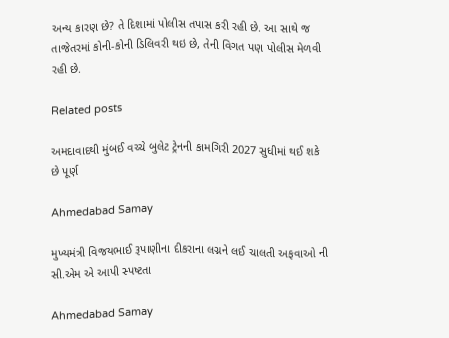અન્ય કારણ છે? તે દિશામાં પોલીસ તપાસ કરી રહી છે. આ સાથે જ તાજેતરમાં કોની-કોની ડિલિવરી થઇ છે, તેની વિગત પણ પોલીસ મેળવી રહી છે.

Related posts

અમદાવાદથી મુંબઈ વચ્ચે બુલેટ ટ્રેનની કામગિરી 2027 સુધીમાં થઈ શકે છે પૂર્ણ

Ahmedabad Samay

મુખ્યમંત્રી વિજયભાઈ રૂપાણીના દીકરાના લગ્નને લઈ ચાલતી અફવાઓ ની સી.એમ એ આપી સ્પષ્ટતા

Ahmedabad Samay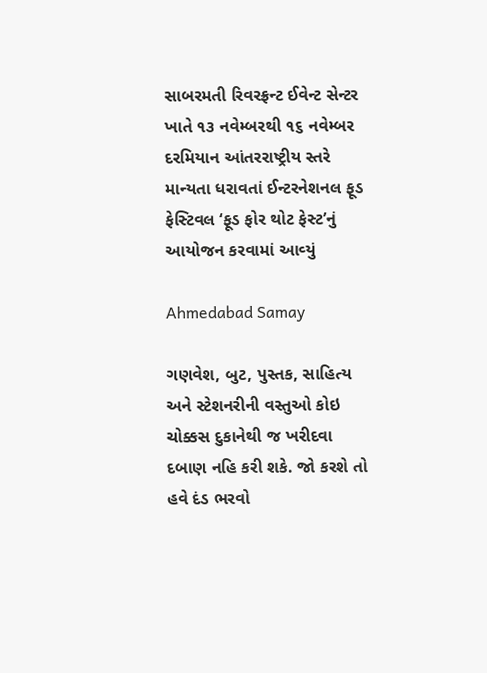સાબરમતી રિવરફ્રન્‍ટ ઈવેન્‍ટ સેન્‍ટર ખાતે ૧૩ નવેમ્‍બરથી ૧૬ નવેમ્‍બર દરમિયાન આંતરરાષ્ટ્રીય સ્‍તરે માન્‍યતા ધરાવતાં ઈન્‍ટરનેશનલ ફૂડ ફેસ્‍ટિવલ ‘ફૂડ ફોર થોટ ફેસ્‍ટ’નું આયોજન કરવામાં આવ્‍યું

Ahmedabad Samay

ગણવેશ, બુટ, પુસ્તક, સાહિત્ય અને સ્ટેશનરીની વસ્તુઓ કોઇ ચોક્કસ દુકાનેથી જ ખરીદવા દબાણ નહિ કરી શકે. જો કરશે તો હવે દંડ ભરવો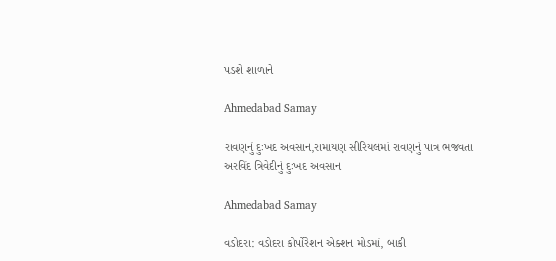પડશે શાળાને

Ahmedabad Samay

રાવણનું દુઃખદ અવસાન,રામાયણ સીરિયલમાં રાવણનું પાત્ર ભજવતા અરવિંદ ત્રિવેદીનું દુઃખદ અવસાન

Ahmedabad Samay

વડોદરા: વડોદરા કોર્પોરેશન એક્શન મોડમાં, બાકી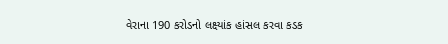વેરાના 190 કરોડનો લક્ષ્યાંક હાંસલ કરવા કડક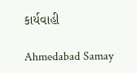કાર્યવાહી

Ahmedabad Samay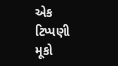એક ટિપ્પણી મૂકો